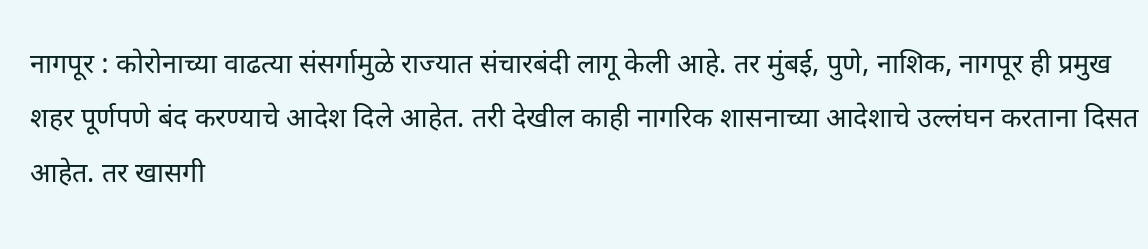नागपूर : कोरोनाच्या वाढत्या संसर्गामुळे राज्यात संचारबंदी लागू केली आहे. तर मुंबई, पुणे, नाशिक, नागपूर ही प्रमुख शहर पूर्णपणे बंद करण्याचे आदेश दिले आहेत. तरी देखील काही नागरिक शासनाच्या आदेशाचे उल्लंघन करताना दिसत आहेत. तर खासगी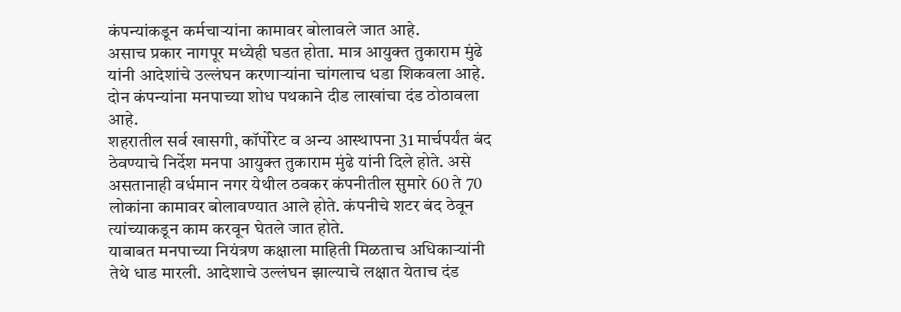कंपन्यांकडून कर्मचाऱ्यांना कामावर बोलावले जात आहे.
असाच प्रकार नागपूर मध्येही घडत होता. मात्र आयुक्त तुकाराम मुंढे यांनी आदेशांचे उल्लंघन करणाऱ्यांना चांगलाच धडा शिकवला आहे. दोन कंपन्यांना मनपाच्या शोध पथकाने दीड लाखांचा दंड ठोठावला आहे.
शहरातील सर्व खासगी, कॉर्पोरेट व अन्य आस्थापना 31 मार्चपर्यंत बंद ठेवण्याचे निर्देश मनपा आयुक्त तुकाराम मुंढे यांनी दिले होते. असे असतानाही वर्धमान नगर येथील ठवकर कंपनीतील सुमारे 60 ते 70 लोकांना कामावर बोलावण्यात आले होते. कंपनीचे शटर बंद ठेवून त्यांच्याकडून काम करवून घेतले जात होते.
याबाबत मनपाच्या नियंत्रण कक्षाला माहिती मिळताच अधिकाऱ्यांनी तेथे धाड मारली. आदेशाचे उल्लंघन झाल्याचे लक्षात येताच दंड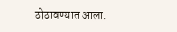ठोठावण्यात आला.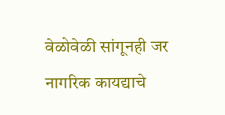वेळोवेळी सांगूनही जर नागरिक कायद्याचे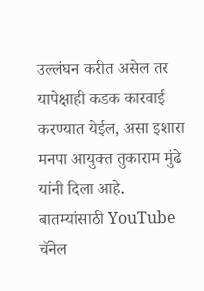उल्लंघन करीत असेल तर यापेक्षाही कडक कारवाई करण्यात येईल, असा इशारा मनपा आयुक्त तुकाराम मुंढे यांनी दिला आहे.
बातम्यांसाठी YouTube चॅनेल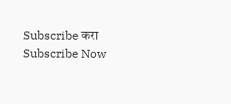Subscribe करा
Subscribe Now